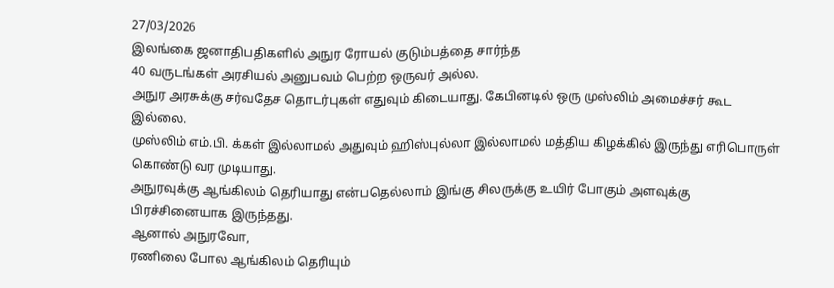27/03/2026
இலங்கை ஜனாதிபதிகளில் அநுர ரோயல் குடும்பத்தை சார்ந்த
40 வருடங்கள் அரசியல் அனுபவம் பெற்ற ஒருவர் அல்ல.
அநுர அரசுக்கு சர்வதேச தொடர்புகள் எதுவும் கிடையாது. கேபினடில் ஒரு முஸ்லிம் அமைச்சர் கூட இல்லை.
முஸ்லிம் எம்.பி. க்கள் இல்லாமல் அதுவும் ஹிஸ்புல்லா இல்லாமல் மத்திய கிழக்கில் இருந்து எரிபொருள் கொண்டு வர முடியாது.
அநுரவுக்கு ஆங்கிலம் தெரியாது என்பதெல்லாம் இங்கு சிலருக்கு உயிர் போகும் அளவுக்கு பிரச்சினையாக இருந்தது.
ஆனால் அநுரவோ,
ரணிலை போல ஆங்கிலம் தெரியும்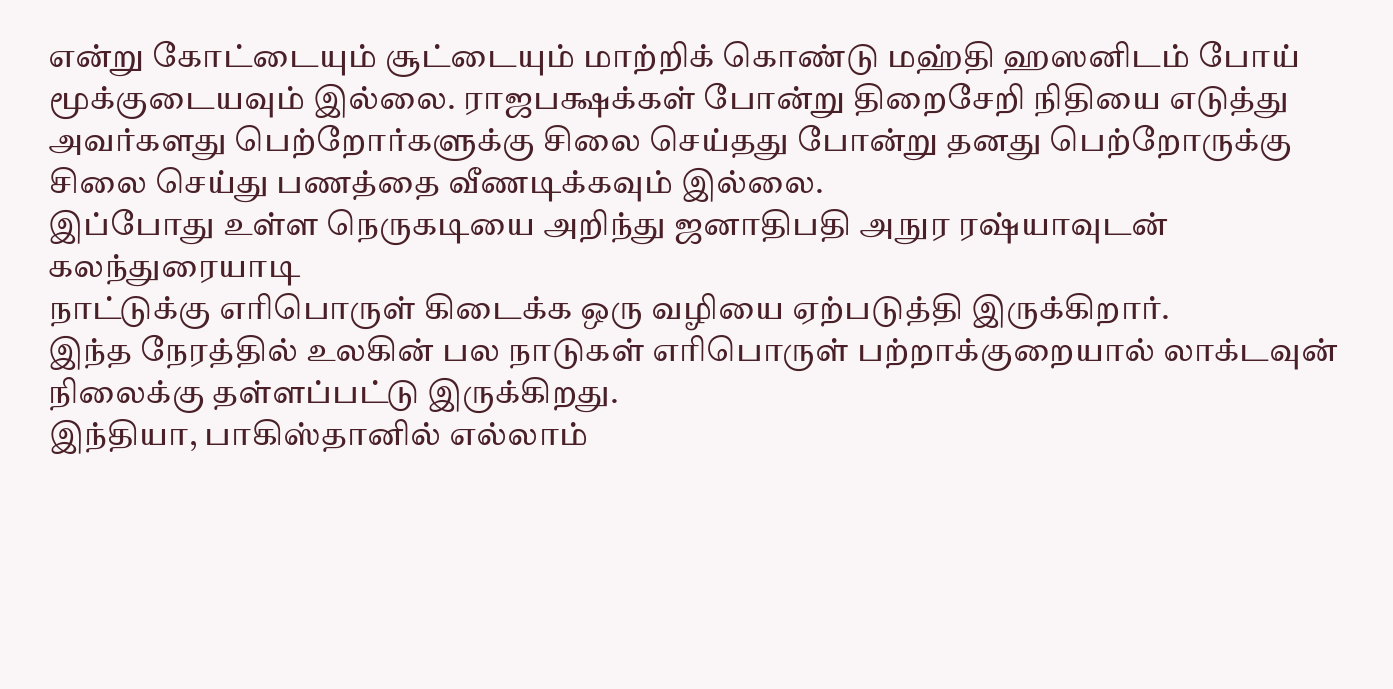என்று கோட்டையும் சூட்டையும் மாற்றிக் கொண்டு மஹ்தி ஹஸனிடம் போய் மூக்குடையவும் இல்லை. ராஜபக்ஷக்கள் போன்று திறைசேறி நிதியை எடுத்து அவர்களது பெற்றோர்களுக்கு சிலை செய்தது போன்று தனது பெற்றோருக்கு சிலை செய்து பணத்தை வீணடிக்கவும் இல்லை.
இப்போது உள்ள நெருகடியை அறிந்து ஜனாதிபதி அநுர ரஷ்யாவுடன் கலந்துரையாடி
நாட்டுக்கு எரிபொருள் கிடைக்க ஒரு வழியை ஏற்படுத்தி இருக்கிறார்.
இந்த நேரத்தில் உலகின் பல நாடுகள் எரிபொருள் பற்றாக்குறையால் லாக்டவுன் நிலைக்கு தள்ளப்பட்டு இருக்கிறது.
இந்தியா, பாகிஸ்தானில் எல்லாம்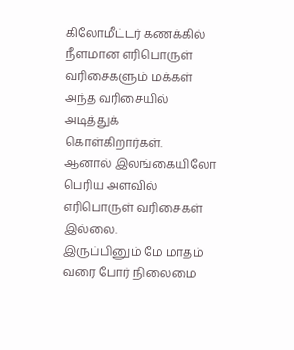கிலோமீட்டர் கணக்கில் நீளமான எரிபொருள் வரிசைகளும் மக்கள் அந்த வரிசையில் அடித்துக் கொள்கிறார்கள்.
ஆனால் இலங்கையிலோ பெரிய அளவில் எரிபொருள் வரிசைகள் இல்லை.
இருப்பினும் மே மாதம் வரை போர் நிலைமை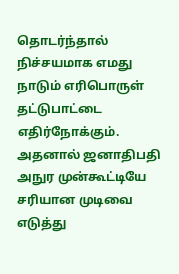தொடர்ந்தால் நிச்சயமாக எமது நாடும் எரிபொருள் தட்டுபாட்டை எதிர்நோக்கும்.
அதனால் ஜனாதிபதி அநுர முன்கூட்டியே சரியான முடிவை எடுத்து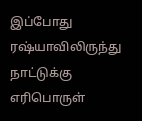இப்போது ரஷ்யாவிலிருந்து நாட்டுக்கு எரிபொருள்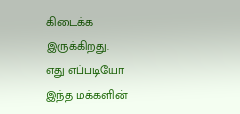கிடைக்க இருக்கிறது.
எது எப்படியோ இந்த மக்களின்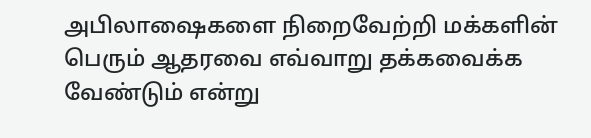அபிலாஷைகளை நிறைவேற்றி மக்களின் பெரும் ஆதரவை எவ்வாறு தக்கவைக்க வேண்டும் என்று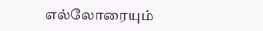எல்லோரையும்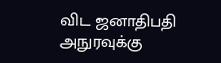விட ஜனாதிபதி அநுரவுக்கு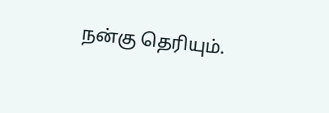நன்கு தெரியும்.